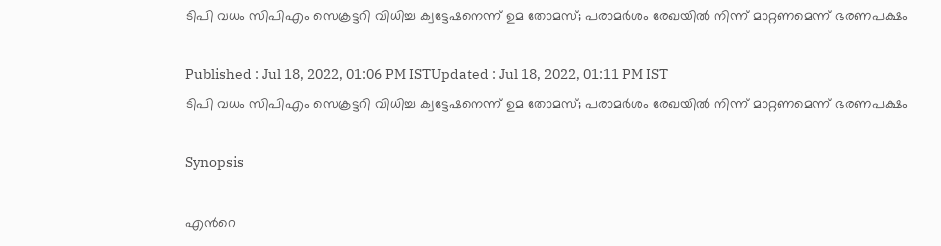ടിപി വധം സിപിഎം സെക്രട്ടറി വിധിച്ച ക്വട്ടേഷനെന്ന് ഉമ തോമസ്; പരാമര്‍ശം രേഖയില്‍ നിന്ന് മാറ്റണമെന്ന് ഭരണപക്ഷം

Published : Jul 18, 2022, 01:06 PM ISTUpdated : Jul 18, 2022, 01:11 PM IST
ടിപി വധം സിപിഎം സെക്രട്ടറി വിധിച്ച ക്വട്ടേഷനെന്ന് ഉമ തോമസ്; പരാമര്‍ശം രേഖയില്‍ നിന്ന് മാറ്റണമെന്ന് ഭരണപക്ഷം

Synopsis

എന്‍റെ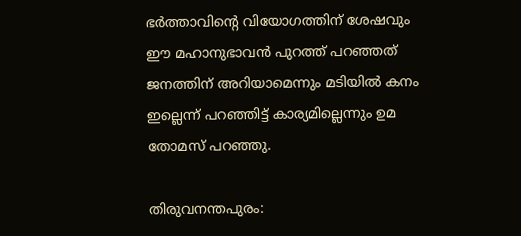ഭർത്താവിന്‍റെ വിയോഗത്തിന് ശേഷവും ഈ മഹാനുഭാവൻ പുറത്ത് പറഞ്ഞത് ജനത്തിന് അറിയാമെന്നും മടിയിൽ കനം ഇല്ലെന്ന് പറഞ്ഞിട്ട് കാര്യമില്ലെന്നും ഉമ തോമസ് പറഞ്ഞു.

തിരുവനന്തപുരം: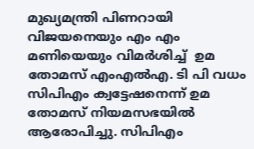മുഖ്യമന്ത്രി പിണറായി വിജയനെയും എം എം മണിയെയും വിമർശിച്ച്  ഉമ തോമസ് എംഎല്‍എ. ടി പി വധം സിപിഎം ക്വട്ടേഷനെന്ന് ഉമ തോമസ് നിയമസഭയില്‍ ആരോപിച്ചു. സിപിഎം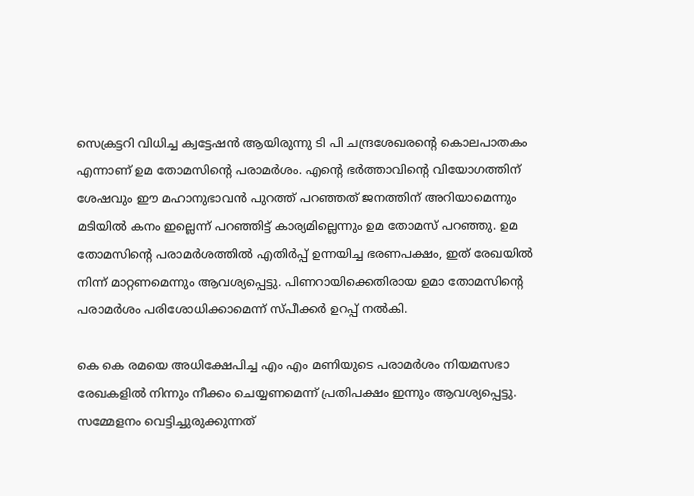സെക്രട്ടറി വിധിച്ച ക്വട്ടേഷൻ ആയിരുന്നു ടി പി ചന്ദ്രശേഖരന്‍റെ കൊലപാതകം എന്നാണ് ഉമ തോമസിന്‍റെ പരാമര്‍ശം. എന്‍റെ ഭർത്താവിന്‍റെ വിയോഗത്തിന് ശേഷവും ഈ മഹാനുഭാവൻ പുറത്ത് പറഞ്ഞത് ജനത്തിന് അറിയാമെന്നും മടിയിൽ കനം ഇല്ലെന്ന് പറഞ്ഞിട്ട് കാര്യമില്ലെന്നും ഉമ തോമസ് പറഞ്ഞു. ഉമ തോമസിന്‍റെ പരാമര്‍ശത്തില്‍ എതിര്‍പ്പ് ഉന്നയിച്ച ഭരണപക്ഷം, ഇത് രേഖയില്‍ നിന്ന് മാറ്റണമെന്നും ആവശ്യപ്പെട്ടു. പിണറായിക്കെതിരായ ഉമാ തോമസിന്‍റെ പരാമർശം പരിശോധിക്കാമെന്ന് സ്പീക്കർ ഉറപ്പ് നൽകി.

കെ കെ രമയെ അധിക്ഷേപിച്ച എം എം മണിയുടെ പരാമർശം നിയമസഭാ രേഖകളിൽ നിന്നും നീക്കം ചെയ്യണമെന്ന് പ്രതിപക്ഷം ഇന്നും ആവശ്യപ്പെട്ടു. സമ്മേളനം വെട്ടിച്ചുരുക്കുന്നത്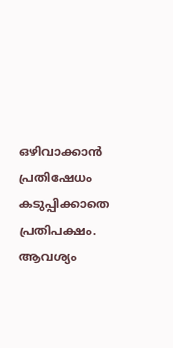ഒഴിവാക്കാൻ പ്രതിഷേധം കടുപ്പിക്കാതെ പ്രതിപക്ഷം. ആവശ്യം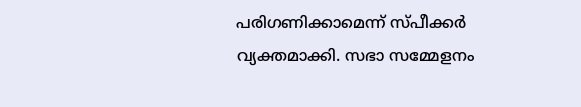പരിഗണിക്കാമെന്ന് സ്പീക്കർ വ്യക്തമാക്കി. സഭാ സമ്മേളനം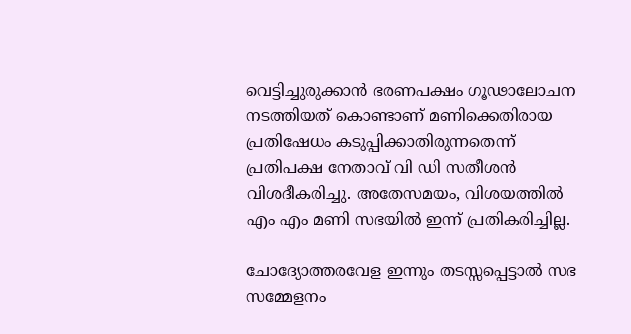വെട്ടിച്ചുരുക്കാൻ ഭരണപക്ഷം ഗൂഢാലോചന നടത്തിയത് കൊണ്ടാണ് മണിക്കെതിരായ പ്രതിഷേധം കടുപ്പിക്കാതിരുന്നതെന്ന് പ്രതിപക്ഷ നേതാവ് വി ഡി സതീശൻ വിശദീകരിച്ചു. അതേസമയം, വിശയത്തില്‍ എം എം മണി സഭയിൽ ഇന്ന് പ്രതികരിച്ചില്ല.

ചോദ്യോത്തരവേള ഇന്നും തടസ്സപ്പെട്ടാൽ സഭ സമ്മേളനം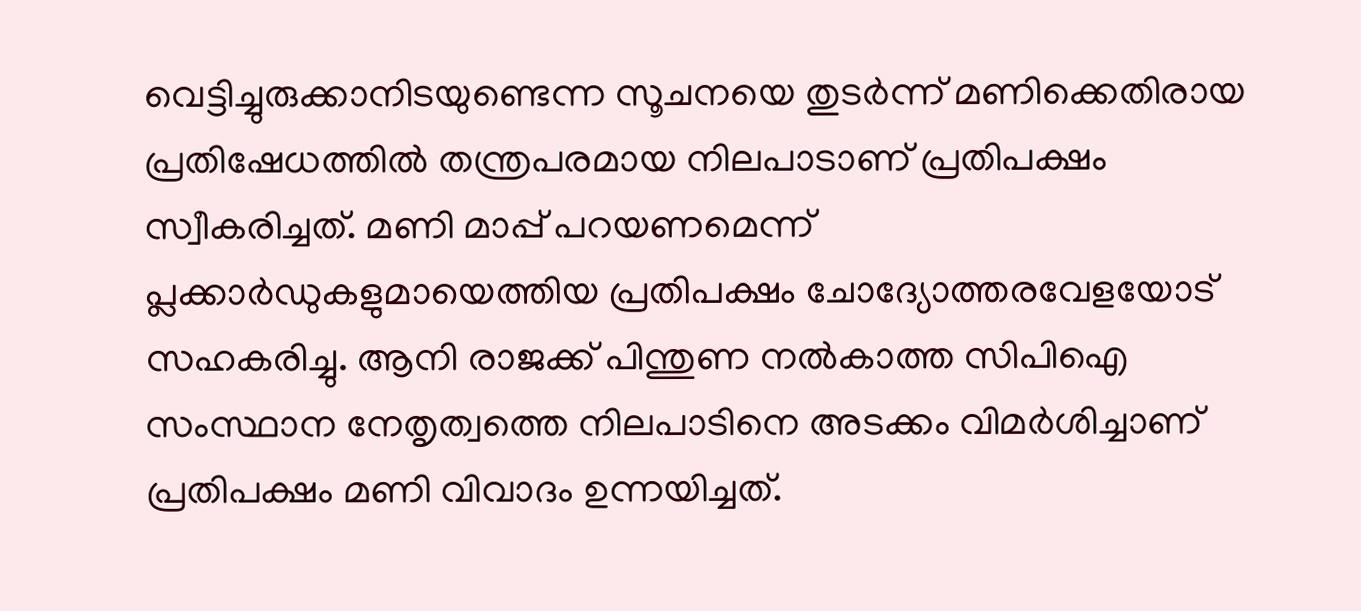വെട്ടിച്ചുരുക്കാനിടയുണ്ടെന്ന സൂചനയെ തുടർന്ന് മണിക്കെതിരായ പ്രതിഷേധത്തിൽ തന്ത്രപരമായ നിലപാടാണ് പ്രതിപക്ഷം സ്വീകരിച്ചത്. മണി മാപ്പ് പറയണമെന്ന് പ്ലക്കാർഡുകളുമായെത്തിയ പ്രതിപക്ഷം ചോദ്യോത്തരവേളയോട് സഹകരിച്ചു. ആനി രാജക്ക് പിന്തുണ നൽകാത്ത സിപിഐ സംസ്ഥാന നേതൃത്വത്തെ നിലപാടിനെ അടക്കം വിമർശിച്ചാണ് പ്രതിപക്ഷം മണി വിവാദം ഉന്നയിച്ചത്.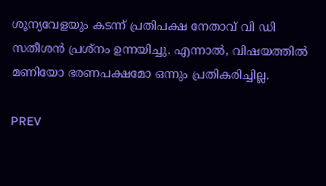ശൂന്യവേളയും കടന്ന് പ്രതിപക്ഷ നേതാവ് വി ഡി സതീശൻ പ്രശ്നം ഉന്നയിച്ചു. എന്നാല്‍, വിഷയത്തില്‍ മണിയോ ഭരണപക്ഷമോ ഒന്നും പ്രതികരിച്ചില്ല.

PREV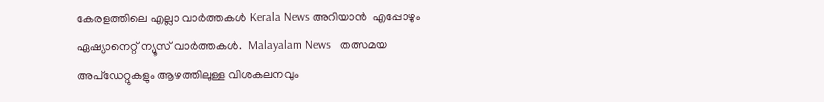കേരളത്തിലെ എല്ലാ വാർത്തകൾ Kerala News അറിയാൻ  എപ്പോഴും ഏഷ്യാനെറ്റ് ന്യൂസ് വാർത്തകൾ.  Malayalam News   തത്സമയ അപ്‌ഡേറ്റുകളും ആഴത്തിലുള്ള വിശകലനവും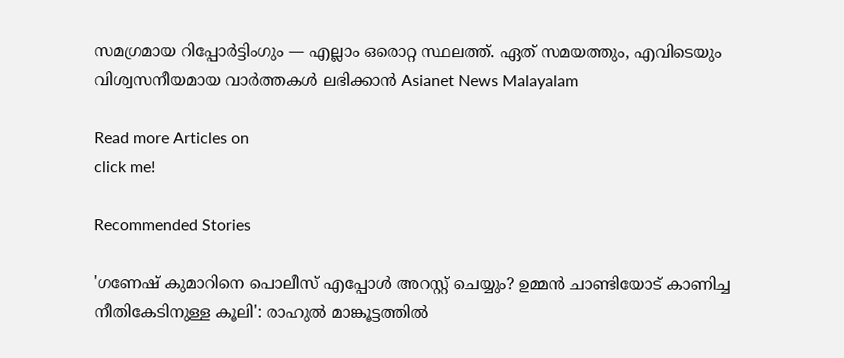സമഗ്രമായ റിപ്പോർട്ടിംഗും — എല്ലാം ഒരൊറ്റ സ്ഥലത്ത്. ഏത് സമയത്തും, എവിടെയും വിശ്വസനീയമായ വാർത്തകൾ ലഭിക്കാൻ Asianet News Malayalam

Read more Articles on
click me!

Recommended Stories

'ഗണേഷ് കുമാറിനെ പൊലീസ് എപ്പോൾ അറസ്റ്റ് ചെയ്യും? ഉമ്മൻ ചാണ്ടിയോട് കാണിച്ച നീതികേടിനുള്ള കൂലി': രാഹുൽ മാങ്കൂട്ടത്തിൽ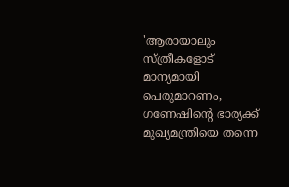'ആരായാലും സ്ത്രീകളോട് മാന്യമായി പെരുമാറണം, ഗണേഷിന്റെ ഭാര്യക്ക് മുഖ്യമന്ത്രിയെ തന്നെ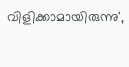വിളിക്കാമായിരുന്നു',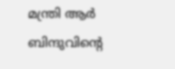മന്ത്രി ആർ ബിന്ദുവിന്റെ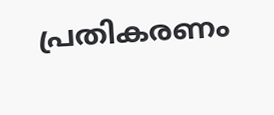പ്രതികരണം